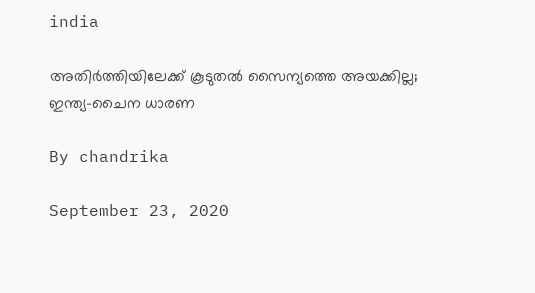india

അതിര്‍ത്തിയിലേക്ക് കൂടുതല്‍ സൈന്യത്തെ അയക്കില്ല; ഇന്ത്യ–ചൈന ധാരണ

By chandrika

September 23, 2020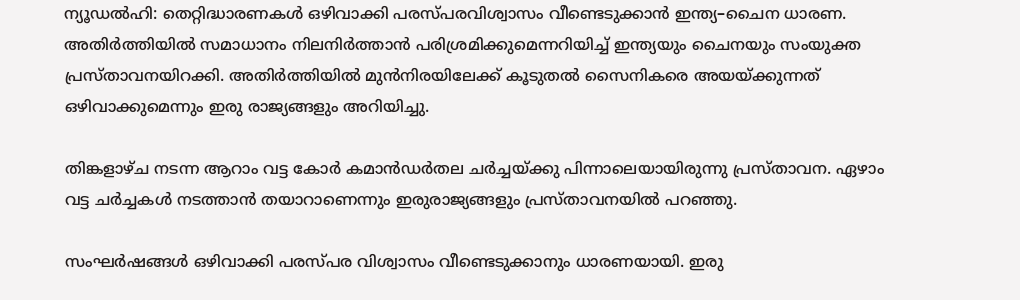ന്യൂഡല്‍ഹി: തെറ്റിദ്ധാരണകള്‍ ഒഴിവാക്കി പരസ്പരവിശ്വാസം വീണ്ടെടുക്കാന്‍ ഇന്ത്യ–ചൈന ധാരണ.  അതിര്‍ത്തിയില്‍ സമാധാനം നിലനിര്‍ത്താന്‍ പരിശ്രമിക്കുമെന്നറിയിച്ച് ഇന്ത്യയും ചൈനയും സംയുക്ത പ്രസ്താവനയിറക്കി. അതിര്‍ത്തിയില്‍ മുന്‍നിരയിലേക്ക് കൂടുതല്‍ സൈനികരെ അയയ്ക്കുന്നത് ഒഴിവാക്കുമെന്നും ഇരു രാജ്യങ്ങളും അറിയിച്ചു.

തിങ്കളാഴ്ച നടന്ന ആറാം വട്ട കോര്‍ കമാന്‍ഡര്‍തല ചര്‍ച്ചയ്ക്കു പിന്നാലെയായിരുന്നു പ്രസ്താവന. ഏഴാം വട്ട ചര്‍ച്ചകള്‍ നടത്താന്‍ തയാറാണെന്നും ഇരുരാജ്യങ്ങളും പ്രസ്താവനയില്‍ പറഞ്ഞു.

സംഘര്‍ഷങ്ങള്‍ ഒഴിവാക്കി പരസ്പര വിശ്വാസം വീണ്ടെടുക്കാനും ധാരണയായി. ഇരു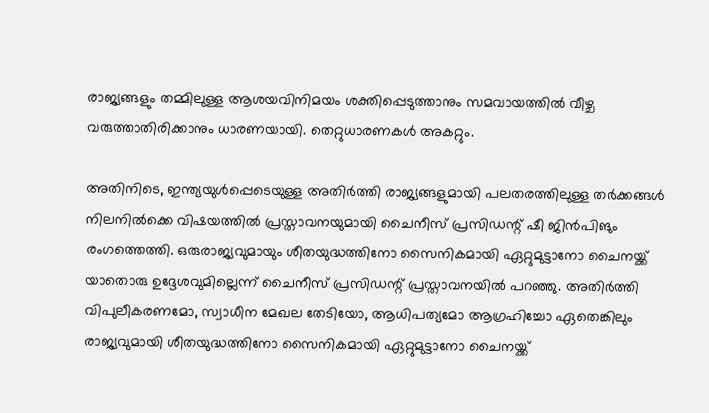രാജ്യങ്ങളും തമ്മിലുള്ള ആശയവിനിമയം ശക്തിപ്പെടുത്താനും സമവായത്തില്‍ വീഴ്ച വരുത്താതിരിക്കാനും ധാരണയായി. തെറ്റുധാരണകള്‍ അകറ്റും.

അതിനിടെ, ഇന്ത്യയുള്‍പ്പെടെയുള്ള അതിര്‍ത്തി രാജ്യങ്ങളുമായി പലതരത്തിലുള്ള തര്‍ക്കങ്ങള്‍ നിലനില്‍ക്കെ വിഷയത്തില്‍ പ്രസ്താവനയുമായി ചൈനീസ് പ്രസിഡന്റ് ഷീ ജിന്‍പിങും രംഗത്തെത്തി. ഒരുരാജ്യവുമായും ശീതയുദ്ധത്തിനോ സൈനികമായി ഏറ്റുമുട്ടാനോ ചൈനയ്ക്ക് യാതൊരു ഉദ്ദേശവുമില്ലെന്ന് ചൈനീസ് പ്രസിഡന്റ് പ്രസ്താവനയില്‍ പറഞ്ഞു. അതിര്‍ത്തി വിപുലീകരണമോ, സ്വാധീന മേഖല തേടിയോ, ആധിപത്യമോ ആഗ്രഹിച്ചോ ഏതെങ്കിലും രാജ്യവുമായി ശീതയുദ്ധത്തിനോ സൈനികമായി ഏറ്റുമുട്ടാനോ ചൈനയ്ക്ക്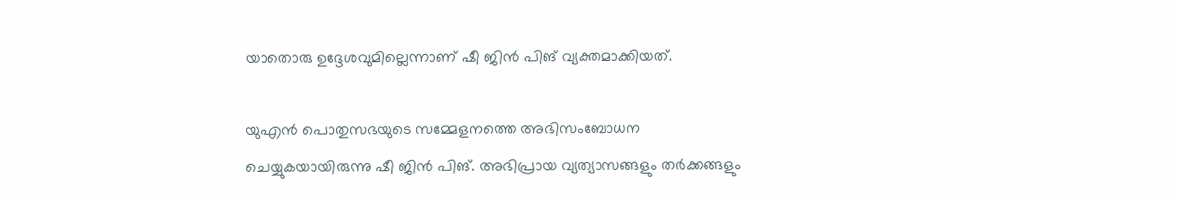യാതൊരു ഉദ്ദേശവുമില്ലെന്നാണ് ഷീ ജിന്‍ പിങ് വ്യക്തമാക്കിയത്.

യുഎന്‍ പൊതുസഭയുടെ സമ്മേളനത്തെ അഭിസംബോധന ചെയ്യുകയായിരുന്നു ഷീ ജിന്‍ പിങ്. അഭിപ്രായ വ്യത്യാസങ്ങളും തര്‍ക്കങ്ങളും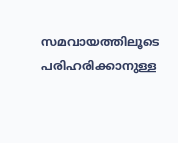സമവായത്തിലൂടെ പരിഹരിക്കാനുള്ള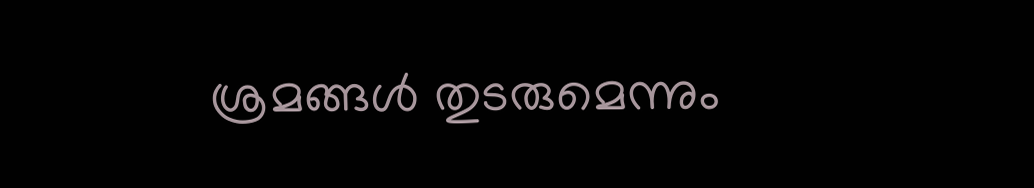ശ്രമങ്ങള്‍ തുടരുമെന്നും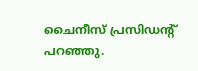ചൈനീസ് പ്രസിഡന്റ് പറഞ്ഞു.